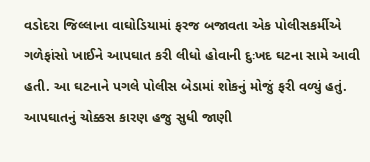વડોદરા જિલ્લાના વાઘોડિયામાં ફરજ બજાવતા એક પોલીસકર્મીએ ગળેફાંસો ખાઈને આપઘાત કરી લીધો હોવાની દુઃખદ ઘટના સામે આવી હતી. આ ઘટનાને પગલે પોલીસ બેડામાં શોકનું મોજું ફરી વળ્યું હતું. આપઘાતનું ચોક્કસ કારણ હજુ સુધી જાણી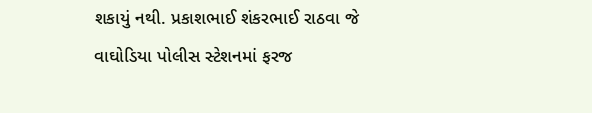શકાયું નથી. પ્રકાશભાઈ શંકરભાઈ રાઠવા જે વાઘોડિયા પોલીસ સ્ટેશનમાં ફરજ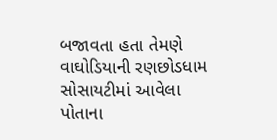બજાવતા હતા તેમણે વાઘોડિયાની રણછોડધામ સોસાયટીમાં આવેલા પોતાના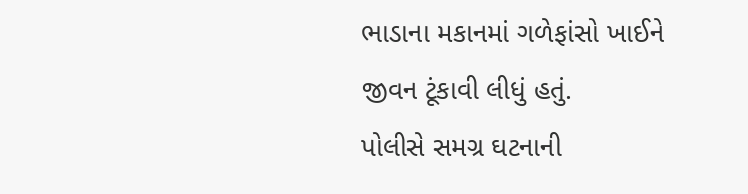ભાડાના મકાનમાં ગળેફાંસો ખાઈને જીવન ટૂંકાવી લીધું હતું.
પોલીસે સમગ્ર ઘટનાની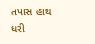તપાસ હાથ ધરી